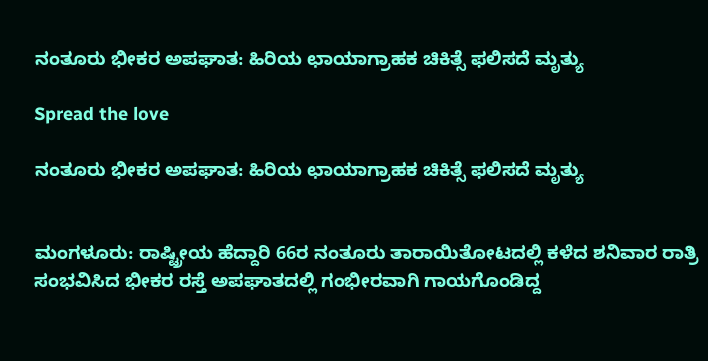ನಂತೂರು ಭೀಕರ ಅಪಘಾತ: ಹಿರಿಯ ಛಾಯಾಗ್ರಾಹಕ ಚಿಕಿತ್ಸೆ ಫಲಿಸದೆ ಮೃತ್ಯು

Spread the love

ನಂತೂರು ಭೀಕರ ಅಪಘಾತ: ಹಿರಿಯ ಛಾಯಾಗ್ರಾಹಕ ಚಿಕಿತ್ಸೆ ಫಲಿಸದೆ ಮೃತ್ಯು


ಮಂಗಳೂರು: ರಾಷ್ಟ್ರೀಯ ಹೆದ್ದಾರಿ 66ರ ನಂತೂರು ತಾರಾಯಿತೋಟದಲ್ಲಿ ಕಳೆದ ಶನಿವಾರ ರಾತ್ರಿ ಸಂಭವಿಸಿದ ಭೀಕರ ರಸ್ತೆ ಅಪಘಾತದಲ್ಲಿ ಗಂಭೀರವಾಗಿ ಗಾಯಗೊಂಡಿದ್ದ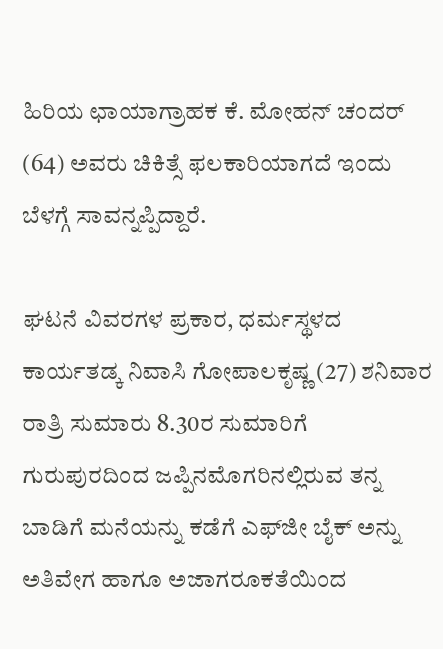ಹಿರಿಯ ಛಾಯಾಗ್ರಾಹಕ ಕೆ. ಮೋಹನ್ ಚಂದರ್ (64) ಅವರು ಚಿಕಿತ್ಸೆ ಫಲಕಾರಿಯಾಗದೆ ಇಂದು ಬೆಳಗ್ಗೆ ಸಾವನ್ನಪ್ಪಿದ್ದಾರೆ.

ಘಟನೆ ವಿವರಗಳ ಪ್ರಕಾರ, ಧರ್ಮಸ್ಥಳದ ಕಾರ್ಯತಡ್ಕ ನಿವಾಸಿ ಗೋಪಾಲಕೃಷ್ಣ (27) ಶನಿವಾರ ರಾತ್ರಿ ಸುಮಾರು 8.30ರ ಸುಮಾರಿಗೆ ಗುರುಪುರದಿಂದ ಜಪ್ಪಿನಮೊಗರಿನಲ್ಲಿರುವ ತನ್ನ ಬಾಡಿಗೆ ಮನೆಯನ್ನು ಕಡೆಗೆ ಎಫ್‌ಜೀ ಬೈಕ್ ಅನ್ನು ಅತಿವೇಗ ಹಾಗೂ ಅಜಾಗರೂಕತೆಯಿಂದ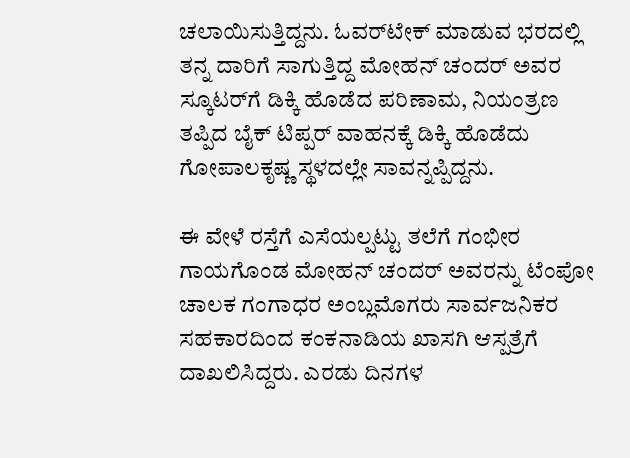ಚಲಾಯಿಸುತ್ತಿದ್ದನು. ಓವರ್‌ಟೇಕ್ ಮಾಡುವ ಭರದಲ್ಲಿ ತನ್ನ ದಾರಿಗೆ ಸಾಗುತ್ತಿದ್ದ ಮೋಹನ್ ಚಂದರ್ ಅವರ ಸ್ಕೂಟರ್‌ಗೆ ಡಿಕ್ಕಿ ಹೊಡೆದ ಪರಿಣಾಮ, ನಿಯಂತ್ರಣ ತಪ್ಪಿದ ಬೈಕ್ ಟಿಪ್ಪರ್ ವಾಹನಕ್ಕೆ ಡಿಕ್ಕಿ ಹೊಡೆದು ಗೋಪಾಲಕೃಷ್ಣ ಸ್ಥಳದಲ್ಲೇ ಸಾವನ್ನಪ್ಪಿದ್ದನು.

ಈ ವೇಳೆ ರಸ್ತೆಗೆ ಎಸೆಯಲ್ಪಟ್ಟು ತಲೆಗೆ ಗಂಭೀರ ಗಾಯಗೊಂಡ ಮೋಹನ್ ಚಂದರ್ ಅವರನ್ನು ಟೆಂಪೋ ಚಾಲಕ ಗಂಗಾಧರ ಅಂಬ್ಲಮೊಗರು ಸಾರ್ವಜನಿಕರ ಸಹಕಾರದಿಂದ ಕಂಕನಾಡಿಯ ಖಾಸಗಿ ಆಸ್ಪತ್ರೆಗೆ ದಾಖಲಿಸಿದ್ದರು. ಎರಡು ದಿನಗಳ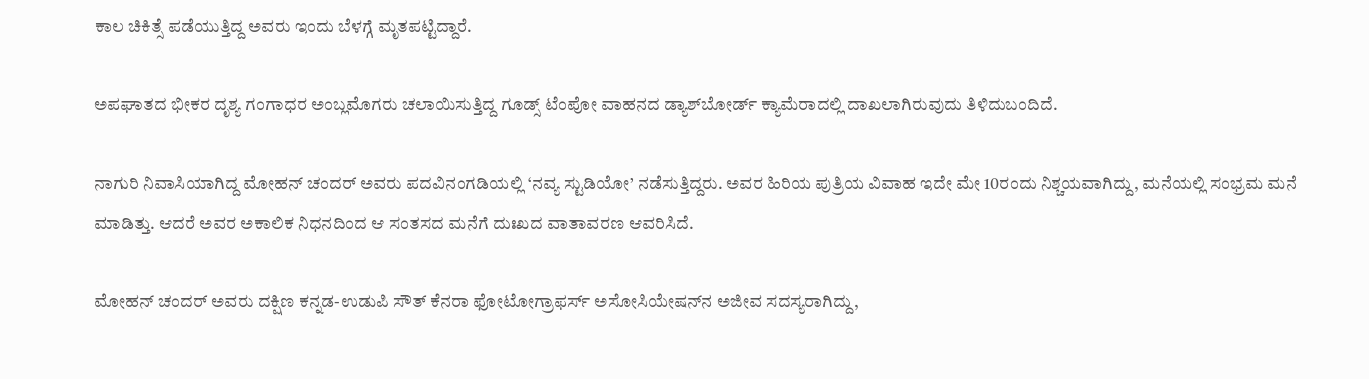ಕಾಲ ಚಿಕಿತ್ಸೆ ಪಡೆಯುತ್ತಿದ್ದ ಅವರು ಇಂದು ಬೆಳಗ್ಗೆ ಮೃತಪಟ್ಟಿದ್ದಾರೆ.

ಅಪಘಾತದ ಭೀಕರ ದೃಶ್ಯ ಗಂಗಾಧರ ಅಂಬ್ಲಮೊಗರು ಚಲಾಯಿಸುತ್ತಿದ್ದ ಗೂಡ್ಸ್ ಟೆಂಪೋ ವಾಹನದ ಡ್ಯಾಶ್‌ಬೋರ್ಡ್ ಕ್ಯಾಮೆರಾದಲ್ಲಿ ದಾಖಲಾಗಿರುವುದು ತಿಳಿದುಬಂದಿದೆ.

ನಾಗುರಿ ನಿವಾಸಿಯಾಗಿದ್ದ ಮೋಹನ್ ಚಂದರ್ ಅವರು ಪದವಿನಂಗಡಿಯಲ್ಲಿ ‘ನವ್ಯ ಸ್ಟುಡಿಯೋ’ ನಡೆಸುತ್ತಿದ್ದರು. ಅವರ ಹಿರಿಯ ಪುತ್ರಿಯ ವಿವಾಹ ಇದೇ ಮೇ 10ರಂದು ನಿಶ್ಚಯವಾಗಿದ್ದು, ಮನೆಯಲ್ಲಿ ಸಂಭ್ರಮ ಮನೆ ಮಾಡಿತ್ತು. ಆದರೆ ಅವರ ಅಕಾಲಿಕ ನಿಧನದಿಂದ ಆ ಸಂತಸದ ಮನೆಗೆ ದುಃಖದ ವಾತಾವರಣ ಆವರಿಸಿದೆ.

ಮೋಹನ್ ಚಂದರ್ ಅವರು ದಕ್ಷಿಣ ಕನ್ನಡ-ಉಡುಪಿ ಸೌತ್ ಕೆನರಾ ಫೋಟೋಗ್ರಾಫರ್ಸ್ ಅಸೋಸಿಯೇಷನ್‌ನ ಅಜೀವ ಸದಸ್ಯರಾಗಿದ್ದು,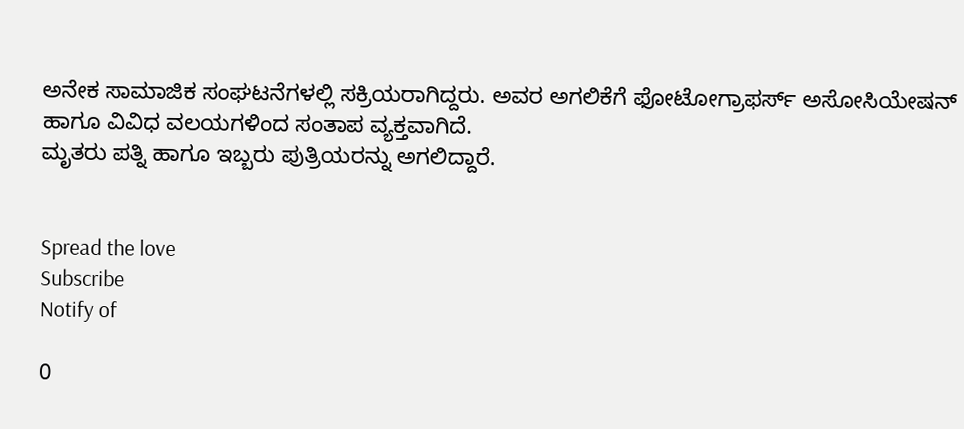ಅನೇಕ ಸಾಮಾಜಿಕ ಸಂಘಟನೆಗಳಲ್ಲಿ ಸಕ್ರಿಯರಾಗಿದ್ದರು. ಅವರ ಅಗಲಿಕೆಗೆ ಫೋಟೋಗ್ರಾಫರ್ಸ್ ಅಸೋಸಿಯೇಷನ್ ಹಾಗೂ ವಿವಿಧ ವಲಯಗಳಿಂದ ಸಂತಾಪ ವ್ಯಕ್ತವಾಗಿದೆ.
ಮೃತರು ಪತ್ನಿ ಹಾಗೂ ಇಬ್ಬರು ಪುತ್ರಿಯರನ್ನು ಅಗಲಿದ್ದಾರೆ.


Spread the love
Subscribe
Notify of

0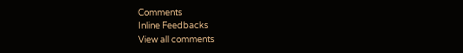Comments
Inline Feedbacks
View all comments